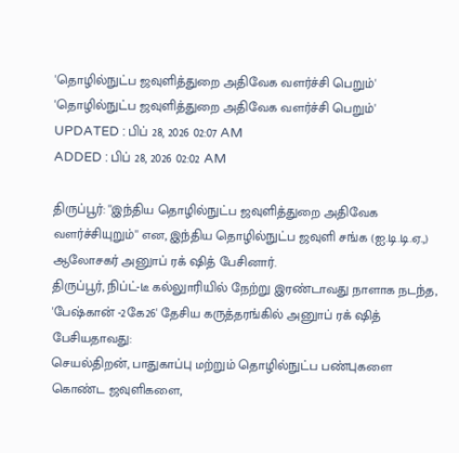'தொழில்நுட்ப ஜவுளித்துறை அதிவேக வளர்ச்சி பெறும்'
'தொழில்நுட்ப ஜவுளித்துறை அதிவேக வளர்ச்சி பெறும்'
UPDATED : பிப் 28, 2026 02:07 AM
ADDED : பிப் 28, 2026 02:02 AM

திருப்பூர்: ''இந்திய தொழில்நுட்ப ஜவுளித்துறை அதிவேக வளர்ச்சியுறும்'' என, இந்திய தொழில்நுட்ப ஜவுளி சங்க (ஐ.டி.டி.ஏ.,) ஆலோசகர் அனுாப் ரக் ஷித் பேசினார்.
திருப்பூர், நிப்ட்-டீ கல்லுாரியில் நேற்று இரண்டாவது நாளாக நடந்த, 'பேஷ்கான் -2கே26' தேசிய கருத்தரங்கில் அனுாப் ரக் ஷித் பேசியதாவது:
செயல்திறன், பாதுகாப்பு மற்றும் தொழில்நுட்ப பண்புகளை கொண்ட ஜவுளிகளை,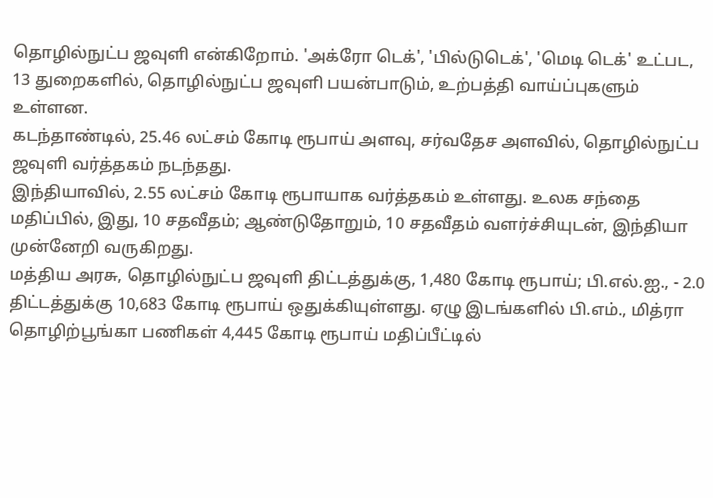தொழில்நுட்ப ஜவுளி என்கிறோம். 'அக்ரோ டெக்', 'பில்டுடெக்', 'மெடி டெக்' உட்பட, 13 துறைகளில், தொழில்நுட்ப ஜவுளி பயன்பாடும், உற்பத்தி வாய்ப்புகளும் உள்ளன.
கடந்தாண்டில், 25.46 லட்சம் கோடி ரூபாய் அளவு, சர்வதேச அளவில், தொழில்நுட்ப ஜவுளி வர்த்தகம் நடந்தது.
இந்தியாவில், 2.55 லட்சம் கோடி ரூபாயாக வர்த்தகம் உள்ளது. உலக சந்தை மதிப்பில், இது, 10 சதவீதம்; ஆண்டுதோறும், 10 சதவீதம் வளர்ச்சியுடன், இந்தியா முன்னேறி வருகிறது.
மத்திய அரசு, தொழில்நுட்ப ஜவுளி திட்டத்துக்கு, 1,480 கோடி ரூபாய்; பி.எல்.ஐ., - 2.0 திட்டத்துக்கு 10,683 கோடி ரூபாய் ஒதுக்கியுள்ளது. ஏழு இடங்களில் பி.எம்., மித்ரா தொழிற்பூங்கா பணிகள் 4,445 கோடி ரூபாய் மதிப்பீட்டில்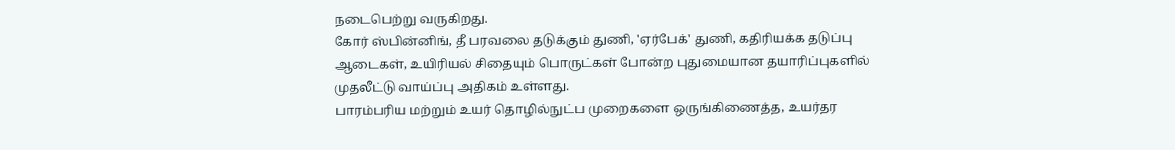நடைபெற்று வருகிறது.
கோர் ஸ்பின்னிங், தீ பரவலை தடுக்கும் துணி, 'ஏர்பேக்' துணி, கதிரியக்க தடுப்பு ஆடைகள், உயிரியல் சிதையும் பொருட்கள் போன்ற புதுமையான தயாரிப்புகளில் முதலீட்டு வாய்ப்பு அதிகம் உள்ளது.
பாரம்பரிய மற்றும் உயர் தொழில்நுட்ப முறைகளை ஒருங்கிணைத்த, உயர்தர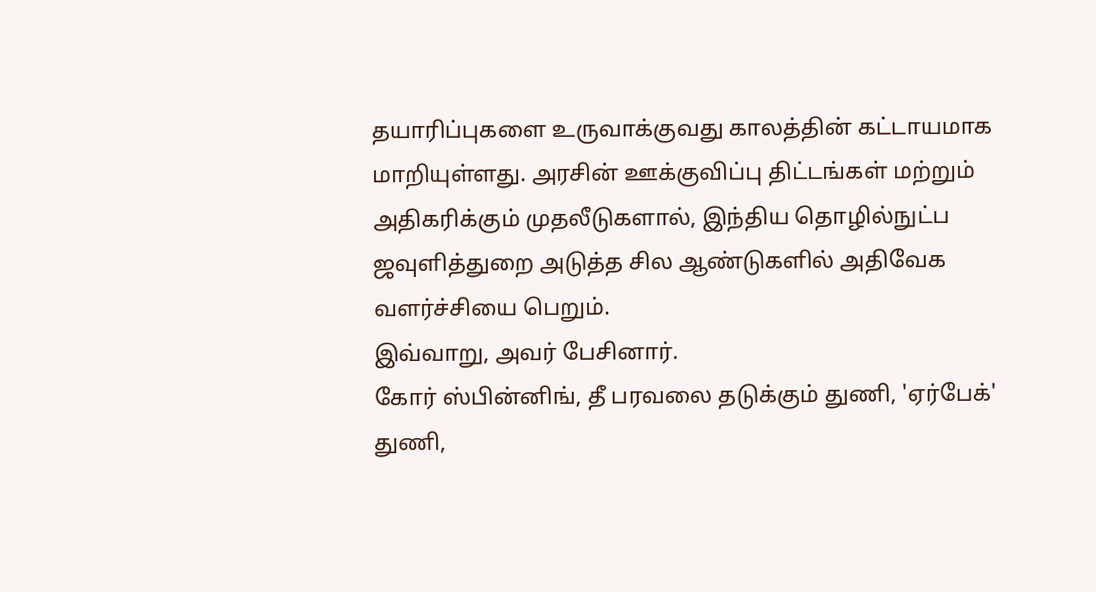தயாரிப்புகளை உருவாக்குவது காலத்தின் கட்டாயமாக மாறியுள்ளது. அரசின் ஊக்குவிப்பு திட்டங்கள் மற்றும் அதிகரிக்கும் முதலீடுகளால், இந்திய தொழில்நுட்ப ஜவுளித்துறை அடுத்த சில ஆண்டுகளில் அதிவேக வளர்ச்சியை பெறும்.
இவ்வாறு, அவர் பேசினார்.
கோர் ஸ்பின்னிங், தீ பரவலை தடுக்கும் துணி, 'ஏர்பேக்' துணி,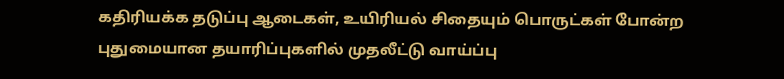கதிரியக்க தடுப்பு ஆடைகள், உயிரியல் சிதையும் பொருட்கள் போன்ற புதுமையான தயாரிப்புகளில் முதலீட்டு வாய்ப்பு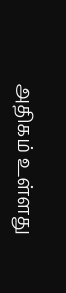அதிகம் உள்ளது